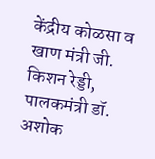केंद्रीय कोळसा व खाण मंत्री जी. किशन रेड्डी, पालकमंत्री डॉ. अशोक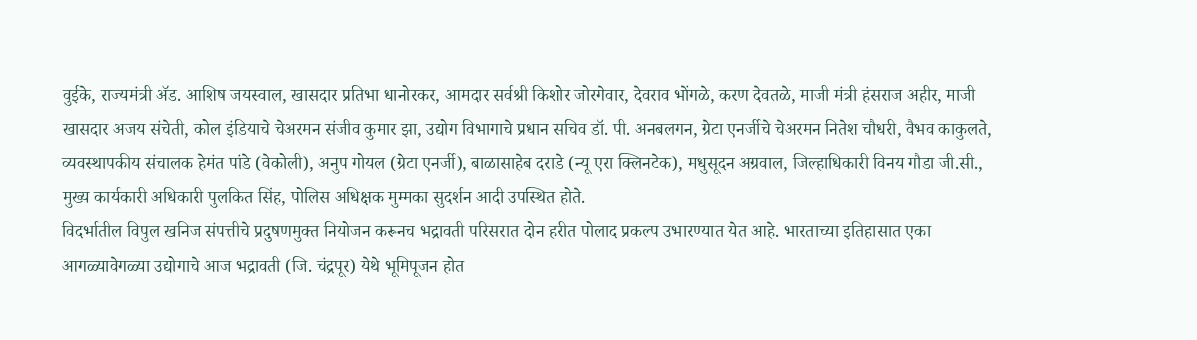वुईके, राज्यमंत्री ॲड. आशिष जयस्वाल, खासदार प्रतिभा धानोरकर, आमदार सर्वश्री किशोर जोरगेवार, देवराव भोंगळे, करण देवतळे, माजी मंत्री हंसराज अहीर, माजी खासदार अजय संचेती, कोल इंडियाचे चेअरमन संजीव कुमार झा, उद्योग विभागाचे प्रधान सचिव डॉ. पी. अनबलगन, ग्रेटा एनर्जीचे चेअरमन नितेश चौधरी, वैभव काकुलते, व्यवस्थापकीय संचालक हेमंत पांडे (वेकोली), अनुप गोयल (ग्रेटा एनर्जी), बाळासाहेब दराडे (न्यू एरा क्लिनटेक), मधुसूदन अग्रवाल, जिल्हाधिकारी विनय गौडा जी.सी., मुख्य कार्यकारी अधिकारी पुलकित सिंह, पोलिस अधिक्षक मुम्मका सुदर्शन आदी उपस्थित होते.
विदर्भातील विपुल खनिज संपत्तीचे प्रदुषणमुक्त नियोजन करूनच भद्रावती परिसरात दोन हरीत पोलाद प्रकल्प उभारण्यात येत आहे. भारताच्या इतिहासात एका आगळ्यावेगळ्या उद्योगाचे आज भद्रावती (जि. चंद्रपूर) येथे भूमिपूजन होत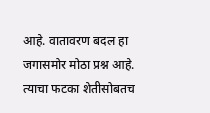आहे. वातावरण बदल हा जगासमोर मोठा प्रश्न आहे. त्याचा फटका शेतीसोबतच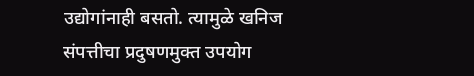उद्योगांनाही बसतो. त्यामुळे खनिज संपत्तीचा प्रदुषणमुक्त उपयोग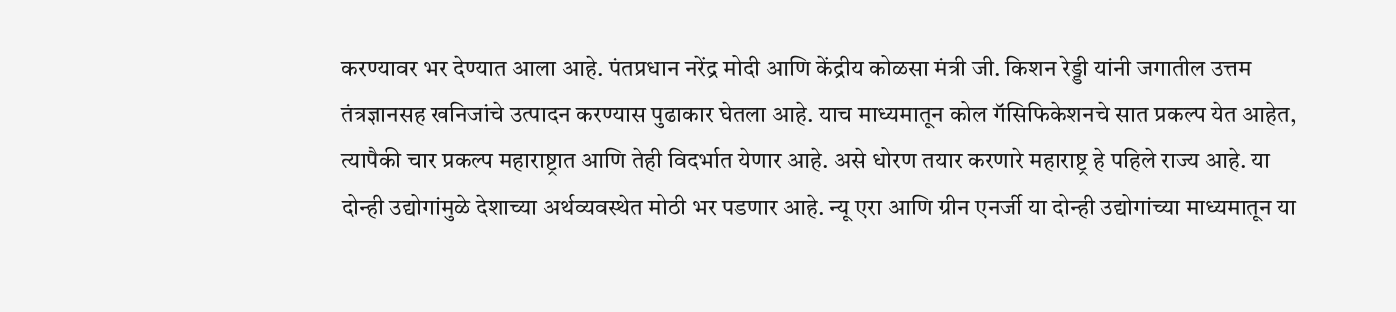करण्यावर भर देण्यात आला आहे. पंतप्रधान नरेंद्र मोदी आणि केंद्रीय कोळसा मंत्री जी. किशन रेड्डी यांनी जगातील उत्तम तंत्रज्ञानसह खनिजांचे उत्पादन करण्यास पुढाकार घेतला आहे. याच माध्यमातून कोल गॅसिफिकेशनचे सात प्रकल्प येत आहेत, त्यापैकी चार प्रकल्प महाराष्ट्रात आणि तेही विदर्भात येणार आहे. असे धोरण तयार करणारे महाराष्ट्र हे पहिले राज्य आहे. या दोन्ही उद्योगांमुळे देशाच्या अर्थव्यवस्थेत मोठी भर पडणार आहे. न्यू एरा आणि ग्रीन एनर्जी या दोन्ही उद्योगांच्या माध्यमातून या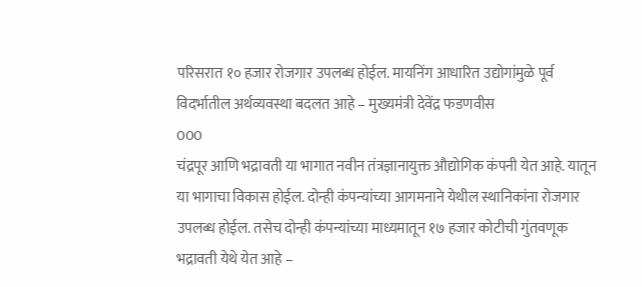परिसरात १० हजार रोजगार उपलब्ध होईल. मायनिंग आधारित उद्योगांमुळे पूर्व विदर्भातील अर्थव्यवस्था बदलत आहे – मुख्यमंत्री देवेंद्र फडणवीस
000
चंद्रपूर आणि भद्रावती या भागात नवीन तंत्रज्ञानायुक्त औद्योगिक कंपनी येत आहे. यातून या भागाचा विकास होईल. दोन्ही कंपन्यांच्या आगमनाने येथील स्थानिकांना रोजगार उपलब्ध होईल. तसेच दोन्ही कंपन्यांच्या माध्यमातून १७ हजार कोटीची गुंतवणूक भद्रावती येथे येत आहे –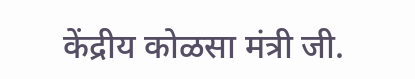केंद्रीय कोळसा मंत्री जी.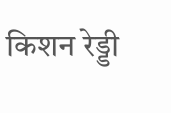किशन रेड्डी